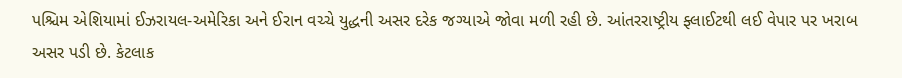પશ્ચિમ એશિયામાં ઈઝરાયલ-અમેરિકા અને ઈરાન વચ્ચે યુદ્ધની અસર દરેક જગ્યાએ જોવા મળી રહી છે. આંતરરાષ્ટ્રીય ફ્લાઈટથી લઈ વેપાર પર ખરાબ અસર પડી છે. કેટલાક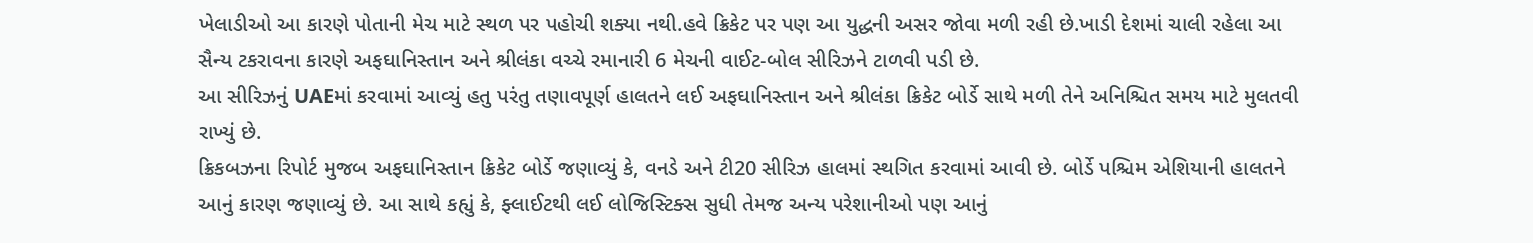ખેલાડીઓ આ કારણે પોતાની મેચ માટે સ્થળ પર પહોચી શક્યા નથી.હવે ક્રિકેટ પર પણ આ યુદ્ધની અસર જોવા મળી રહી છે.ખાડી દેશમાં ચાલી રહેલા આ સૈન્ય ટકરાવના કારણે અફઘાનિસ્તાન અને શ્રીલંકા વચ્ચે રમાનારી 6 મેચની વાઈટ-બોલ સીરિઝને ટાળવી પડી છે.
આ સીરિઝનું UAEમાં કરવામાં આવ્યું હતુ પરંતુ તણાવપૂર્ણ હાલતને લઈ અફઘાનિસ્તાન અને શ્રીલંકા ક્રિકેટ બોર્ડે સાથે મળી તેને અનિશ્ચિત સમય માટે મુલતવી રાખ્યું છે.
ક્રિકબઝના રિપોર્ટ મુજબ અફઘાનિસ્તાન ક્રિકેટ બોર્ડે જણાવ્યું કે, વનડે અને ટી20 સીરિઝ હાલમાં સ્થગિત કરવામાં આવી છે. બોર્ડે પશ્ચિમ એશિયાની હાલતને આનું કારણ જણાવ્યું છે. આ સાથે કહ્યું કે, ફ્લાઈટથી લઈ લોજિસ્ટિક્સ સુધી તેમજ અન્ય પરેશાનીઓ પણ આનું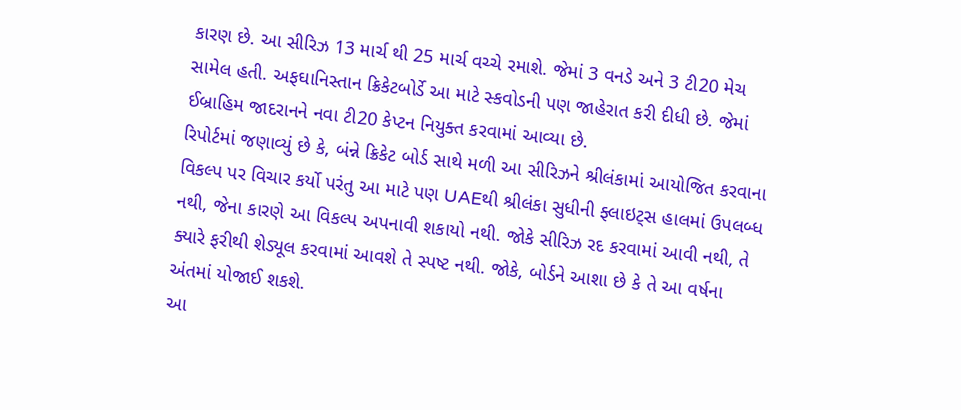કારણ છે. આ સીરિઝ 13 માર્ચ થી 25 માર્ચ વચ્ચે રમાશે. જેમાં 3 વનડે અને 3 ટી20 મેચ સામેલ હતી. અફઘાનિસ્તાન ક્રિકેટબોર્ડે આ માટે સ્કવોડની પણ જાહેરાત કરી દીધી છે. જેમાં ઈબ્રાહિમ જાદરાનને નવા ટી20 કેપ્ટન નિયુક્ત કરવામાં આવ્યા છે.
રિપોર્ટમાં જણાવ્યું છે કે, બંન્ને ક્રિકેટ બોર્ડ સાથે મળી આ સીરિઝને શ્રીલંકામાં આયોજિત કરવાના વિકલ્પ પર વિચાર કર્યો પરંતુ આ માટે પણ UAEથી શ્રીલંકા સુધીની ફ્લાઇટ્સ હાલમાં ઉપલબ્ધ નથી, જેના કારણે આ વિકલ્પ અપનાવી શકાયો નથી. જોકે સીરિઝ રદ કરવામાં આવી નથી, તે ક્યારે ફરીથી શેડ્યૂલ કરવામાં આવશે તે સ્પષ્ટ નથી. જોકે, બોર્ડને આશા છે કે તે આ વર્ષના અંતમાં યોજાઈ શકશે.
આ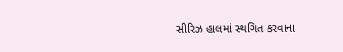સીરિઝ હાલમાં સ્થગિત કરવાના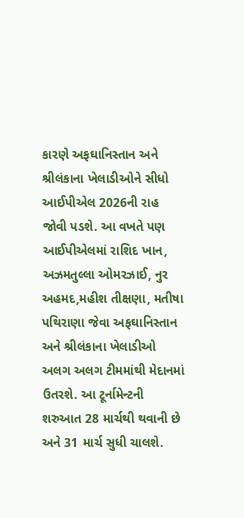કારણે અફઘાનિસ્તાન અને શ્રીલંકાના ખેલાડીઓને સીધો આઈપીએલ 2026ની રાહ જોવી પડશે. આ વખતે પણ આઈપીએલમાં રાશિદ ખાન, અઝમતુલ્લા ઓમરઝાઈ, નુર અહમદ,મહીશ તીક્ષણા, મતીષા પથિરાણા જેવા અફઘાનિસ્તાન અને શ્રીલંકાના ખેલાડીઓ અલગ અલગ ટીમમાંથી મેદાનમાં ઉતરશે. આ ટૂર્નામેન્ટની શરુઆત 28 માર્ચથી થવાની છે અને 31 માર્ચ સુધી ચાલશે.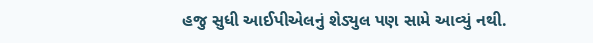હજુ સુધી આઈપીએલનું શેડ્યુલ પણ સામે આવ્યું નથી.